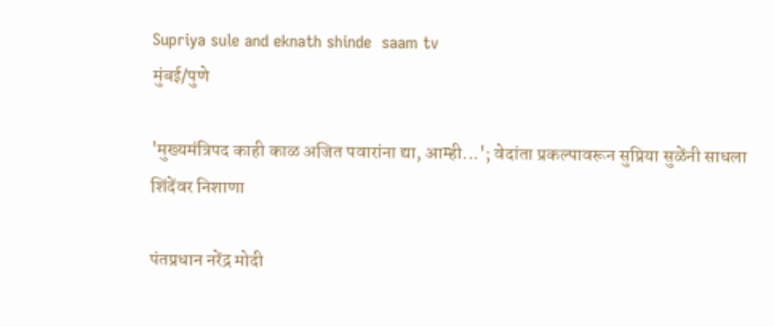Supriya sule and eknath shinde  saam tv
मुंबई/पुणे

'मुख्यमंत्रिपद काही काळ अजित पवारांना द्या, आम्ही...'; वेदांता प्रकल्पावरून सुप्रिया सुळेंनी साधला शिंदेंवर निशाणा

पंतप्रधान नरेंद्र मोदी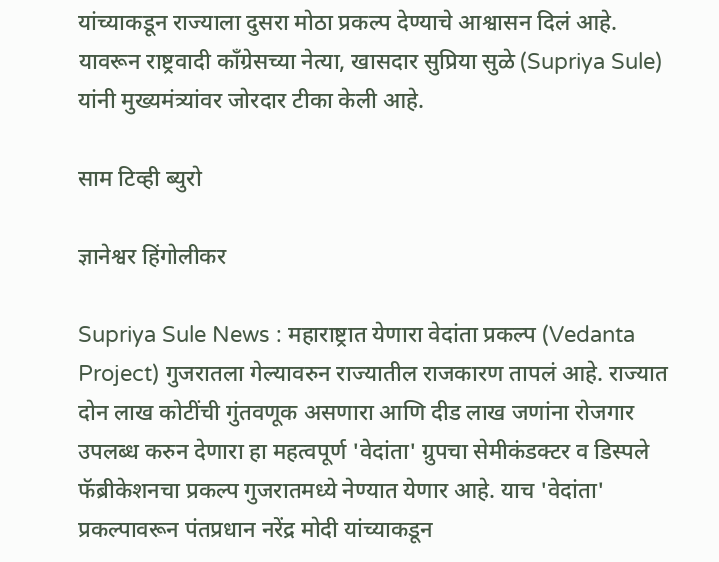यांच्याकडून राज्याला दुसरा मोठा प्रकल्प देण्याचे आश्वासन दिलं आहे. यावरून राष्ट्रवादी काँग्रेसच्या नेत्या, खासदार सुप्रिया सुळे (Supriya Sule) यांनी मुख्यमंत्र्यांवर जोरदार टीका केली आहे.

साम टिव्ही ब्युरो

ज्ञानेश्वर हिंगोलीकर

Supriya Sule News : महाराष्ट्रात येणारा वेदांता प्रकल्प (Vedanta Project) गुजरातला गेल्यावरुन राज्यातील राजकारण तापलं आहे. राज्यात दोन लाख कोटींची गुंतवणूक असणारा आणि दीड लाख जणांना रोजगार उपलब्ध करुन देणारा हा महत्वपूर्ण 'वेदांता' ग्रुपचा सेमीकंडक्टर व डिस्पले फॅब्रीकेशनचा प्रकल्प गुजरातमध्ये नेण्यात येणार आहे. याच 'वेदांता' प्रकल्पावरून पंतप्रधान नरेंद्र मोदी यांच्याकडून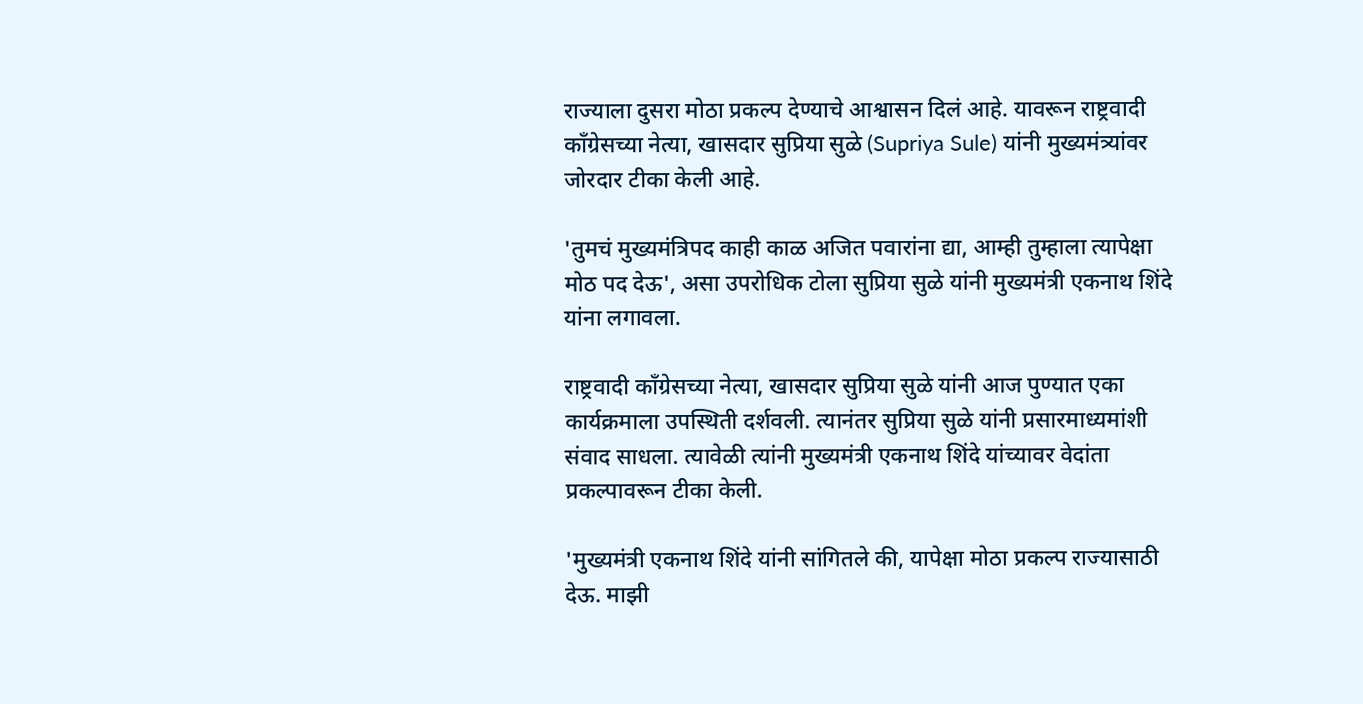राज्याला दुसरा मोठा प्रकल्प देण्याचे आश्वासन दिलं आहे. यावरून राष्ट्रवादी काँग्रेसच्या नेत्या, खासदार सुप्रिया सुळे (Supriya Sule) यांनी मुख्यमंत्र्यांवर जोरदार टीका केली आहे.

'तुमचं मुख्यमंत्रिपद काही काळ अजित पवारांना द्या, आम्ही तुम्हाला त्यापेक्षा मोठ पद देऊ', असा उपरोधिक टोला सुप्रिया सुळे यांनी मुख्यमंत्री एकनाथ शिंदे यांना लगावला.

राष्ट्रवादी काँग्रेसच्या नेत्या, खासदार सुप्रिया सुळे यांनी आज पुण्यात एका कार्यक्रमाला उपस्थिती दर्शवली. त्यानंतर सुप्रिया सुळे यांनी प्रसारमाध्यमांशी संवाद साधला. त्यावेळी त्यांनी मुख्यमंत्री एकनाथ शिंदे यांच्यावर वेदांता प्रकल्पावरून टीका केली.

'मुख्यमंत्री एकनाथ शिंदे यांनी सांगितले की, यापेक्षा मोठा प्रकल्प राज्यासाठी देऊ. माझी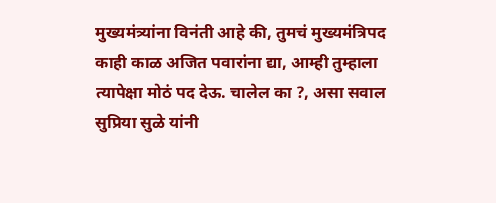मुख्यमंत्र्यांना विनंती आहे की, तुमचं मुख्यमंत्रिपद काही काळ अजित पवारांना द्या, आम्ही तुम्हाला त्यापेक्षा मोठं पद देऊ. चालेल का ?, असा सवाल सुप्रिया सुळे यांनी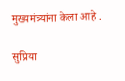मुख्यमंत्र्यांना केला आहे .

सुप्रिया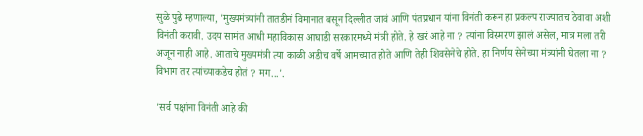सुळे पुढे म्हणाल्या, 'मुख्यमंत्र्यांनी तातडीनं विमानात बसून दिल्लीत जावं आणि पंतप्रधान यांना विनंती करून हा प्रकल्प राज्यातच ठेवावा अशी विनंती करावी. उदय सामंत आधी महाविकास आघाडी सरकारमध्ये मंत्री होते. हे खरं आहे ना ? त्यांना विस्मरण झालं असेल, मात्र मला तरी अजून नाही आहे. आताचे मुख्यमंत्री त्या काळी अडीच वर्षे आमच्यात होते आणि तेही शिवसेनेचे होते. हा निर्णय सेनेच्या मंत्र्यांनी घेतला ना ? विभाग तर त्यांच्याकडेच होतं ? मग...'.

'सर्व पक्षांना विनंती आहे की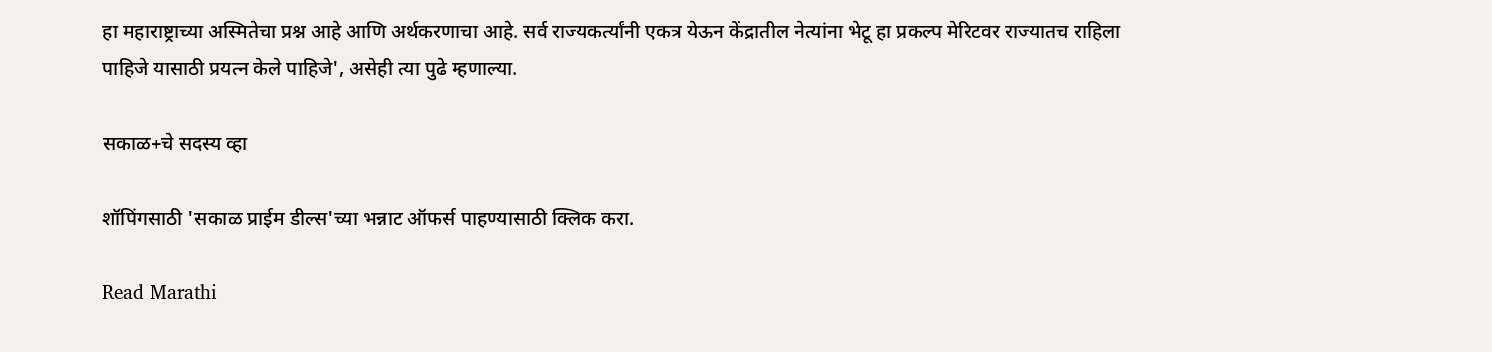हा महाराष्ट्राच्या अस्मितेचा प्रश्न आहे आणि अर्थकरणाचा आहे. सर्व राज्यकर्त्यांनी एकत्र येऊन केंद्रातील नेत्यांना भेटू हा प्रकल्प मेरिटवर राज्यातच राहिला पाहिजे यासाठी प्रयत्न केले पाहिजे', असेही त्या पुढे म्हणाल्या.

सकाळ+चे सदस्य व्हा

शॉपिंगसाठी 'सकाळ प्राईम डील्स'च्या भन्नाट ऑफर्स पाहण्यासाठी क्लिक करा.

Read Marathi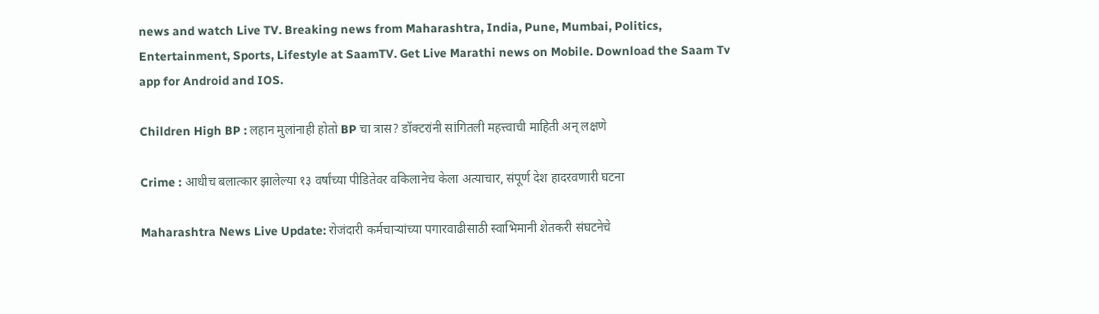news and watch Live TV. Breaking news from Maharashtra, India, Pune, Mumbai, Politics, Entertainment, Sports, Lifestyle at SaamTV. Get Live Marathi news on Mobile. Download the Saam Tv app for Android and IOS.

Children High BP : लहान मुलांनाही होतो BP चा त्रास? डॉक्टरांनी सांगितली महत्त्वाची माहिती अन् लक्षणे

Crime : आधीच बलात्कार झालेल्या १३ वर्षांच्या पीडितेवर वकिलानेच केला अत्याचार, संपूर्ण देश हादरवणारी घटना

Maharashtra News Live Update: रोजंदारी कर्मचाऱ्यांच्या पगारवाढीसाठी स्वाभिमानी शेतकरी संघटनेचे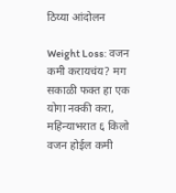ठिय्या आंदोलन

Weight Loss: वजन कमी करायचंय? मग सकाळी फक्त हा एक योगा नक्की करा, महिन्याभरात ६ किलो वजन होईल कमी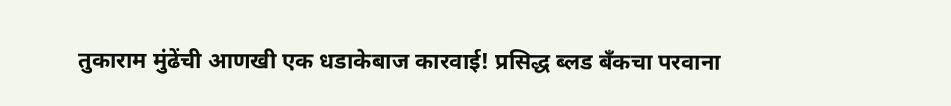तुकाराम मुंढेंची आणखी एक धडाकेबाज कारवाई! प्रसिद्ध ब्लड बँकचा परवाना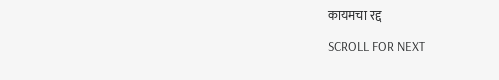कायमचा रद्द

SCROLL FOR NEXT